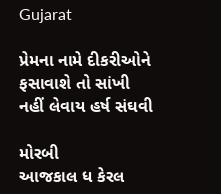Gujarat

પ્રેમના નામે દીકરીઓને ફસાવાશે તો સાંખી નહીં લેવાય હર્ષ સંઘવી

મોરબી
આજકાલ ધ કેરલ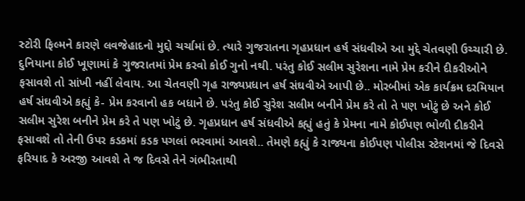સ્ટોરી ફિલ્મને કારણે લવજેહાદનો મુદ્દો ચર્ચામાં છે. ત્યારે ગુજરાતના ગૃહપ્રધાન હર્ષ સંધવીએ આ મુદ્દે ચેતવણી ઉચ્ચારી છે. દુનિયાના કોઈ ખૂણામાં કે ગુજરાતમાં પ્રેમ કરવો કોઈ ગુનો નથી. પરંતુ કોઈ સલીમ સુરેશના નામે પ્રેમ કરીને દીકરીઓને ફસાવશે તો સાંખી નહીં લેવાય. આ ચેતવણી ગૃહ રાજ્યપ્રધાન હર્ષ સંઘવીએ આપી છે.. મોરબીમાં એક કાર્યક્રમ દરમિયાન હર્ષ સંઘવીએ કહ્યું કે- પ્રેમ કરવાનો હક બધાને છે. પરંતુ કોઈ સુરેશ સલીમ બનીને પ્રેમ કરે તો તે પણ ખોટું છે અને કોઈ સલીમ સુરેશ બનીને પ્રેમ કરે તે પણ ખોટું છે. ગૃહપ્રધાન હર્ષ સંધવીએ કહ્યું હતું કે પ્રેમના નામે કોઈપણ ભોળી દીકરીને ફસાવશે તો તેની ઉપર કડકમાં કડક પગલાં ભરવામાં આવશે.. તેમણે કહ્યું કે રાજ્યના કોઈપણ પોલીસ સ્ટેશનમાં જે દિવસે ફરિયાદ કે અરજી આવશે તે જ દિવસે તેને ગંભીરતાથી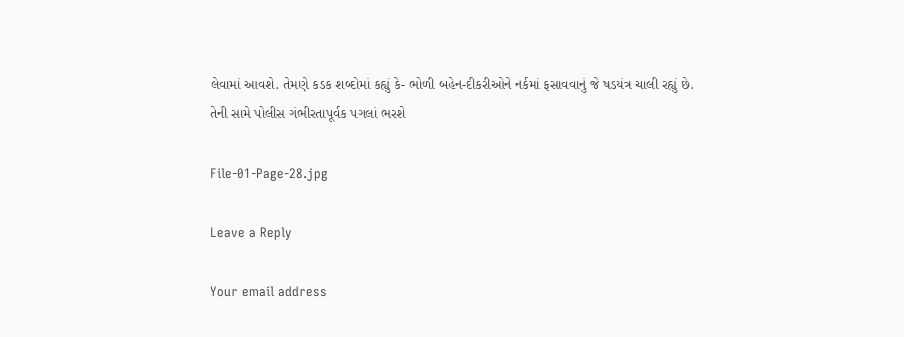લેવામાં આવશે. તેમણે કડક શબ્દોમાં કહ્યું કે- ભોળી બહેન-દીકરીઓને નર્કમાં ફસાવવાનું જે ષડયંત્ર ચાલી રહ્યું છે. તેની સામે પોલીસ ગંભીરતાપૂર્વક પગલાં ભરશે

File-01-Page-28.jpg

Leave a Reply

Your email address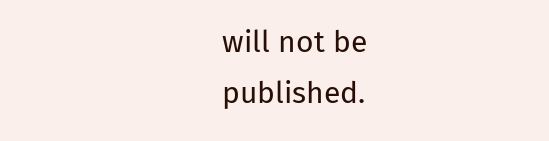will not be published.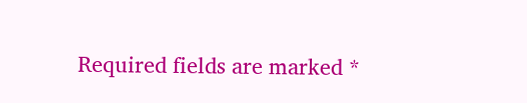Required fields are marked *